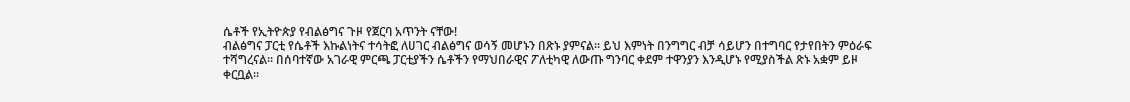ሴቶች የኢትዮጵያ የብልፅግና ጉዞ የጀርባ አጥንት ናቸው!
ብልፅግና ፓርቲ የሴቶች እኩልነትና ተሳትፎ ለሀገር ብልፅግና ወሳኝ መሆኑን በጽኑ ያምናል። ይህ እምነት በንግግር ብቻ ሳይሆን በተግባር የታየበትን ምዕራፍ ተሻግረናል። በሰባተኛው አገራዊ ምርጫ ፓርቲያችን ሴቶችን የማህበራዊና ፖለቲካዊ ለውጡ ግንባር ቀደም ተዋንያን እንዲሆኑ የሚያስችል ጽኑ አቋም ይዞ ቀርቧል።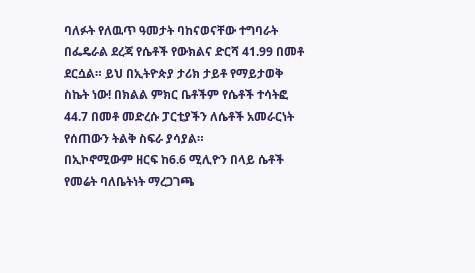ባለፉት የለዉጥ ዓመታት ባከናወናቸው ተግባራት በፌዴራል ደረጃ የሴቶች የውክልና ድርሻ 41.99 በመቶ ደርሷል። ይህ በኢትዮጵያ ታሪክ ታይቶ የማይታወቅ ስኬት ነው! በክልል ምክር ቤቶችም የሴቶች ተሳትፎ 44.7 በመቶ መድረሱ ፓርቲያችን ለሴቶች አመራርነት የሰጠውን ትልቅ ስፍራ ያሳያል።
በኢኮኖሚውም ዘርፍ ከ6.6 ሚሊዮን በላይ ሴቶች የመሬት ባለቤትነት ማረጋገጫ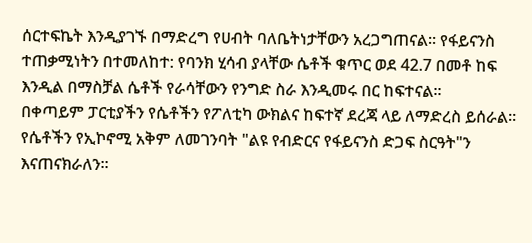ሰርተፍኬት እንዲያገኙ በማድረግ የሀብት ባለቤትነታቸውን አረጋግጠናል። የፋይናንስ ተጠቃሚነትን በተመለከተ: የባንክ ሂሳብ ያላቸው ሴቶች ቁጥር ወደ 42.7 በመቶ ከፍ እንዲል በማስቻል ሴቶች የራሳቸውን የንግድ ስራ እንዲመሩ በር ከፍተናል።
በቀጣይም ፓርቲያችን የሴቶችን የፖለቲካ ውክልና ከፍተኛ ደረጃ ላይ ለማድረስ ይሰራል። የሴቶችን የኢኮኖሚ አቅም ለመገንባት "ልዩ የብድርና የፋይናንስ ድጋፍ ስርዓት"ን እናጠናክራለን።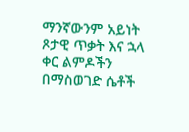ማንኛውንም አይነት ጾታዊ ጥቃት እና ኋላ ቀር ልምዶችን በማስወገድ ሴቶች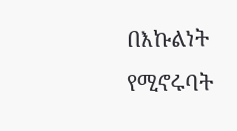በእኩልነት የሚኖሩባት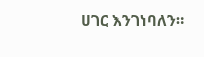ሀገር እንገነባለን።